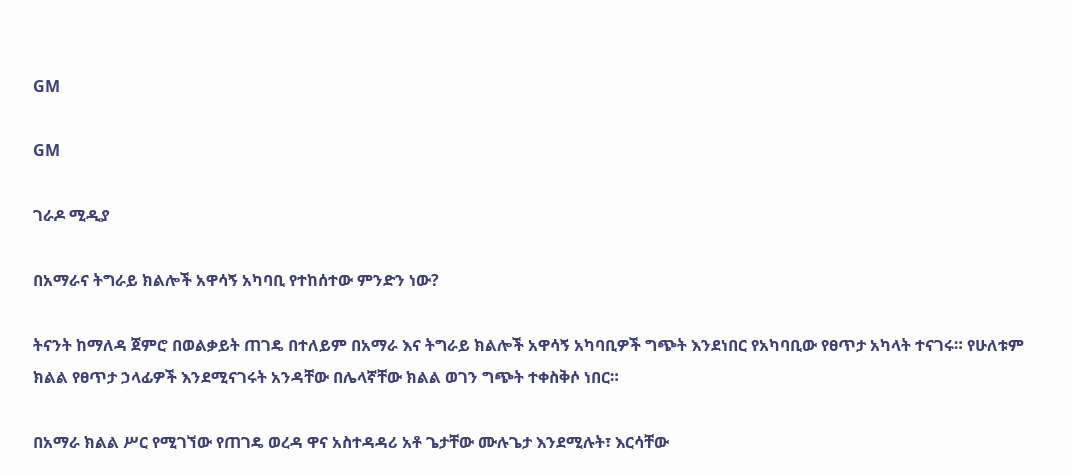GM

GM

ገራዶ ሚዲያ

በአማራና ትግራይ ክልሎች አዋሳኝ አካባቢ የተከሰተው ምንድን ነው?

ትናንት ከማለዳ ጀምሮ በወልቃይት ጠገዴ በተለይም በአማራ እና ትግራይ ክልሎች አዋሳኝ አካባቢዎች ግጭት እንደነበር የአካባቢው የፀጥታ አካላት ተናገሩ። የሁለቱም ክልል የፀጥታ ኃላፊዎች እንደሚናገሩት አንዳቸው በሌላኛቸው ክልል ወገን ግጭት ተቀስቅሶ ነበር።

በአማራ ክልል ሥር የሚገኘው የጠገዴ ወረዳ ዋና አስተዳዳሪ አቶ ጌታቸው ሙሉጌታ እንደሚሉት፣ እርሳቸው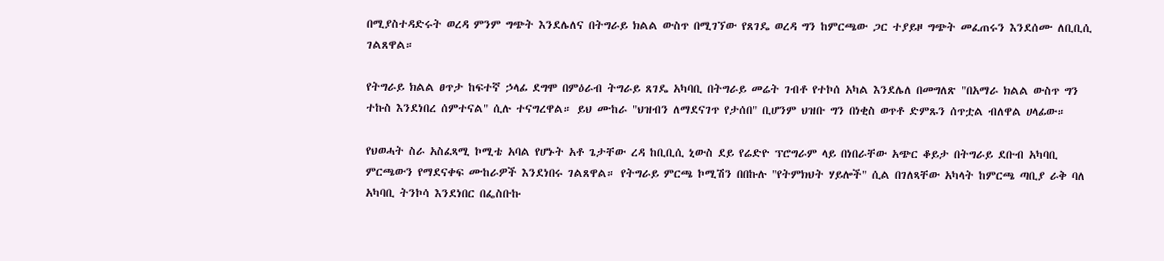በሚያስተዳድሩት ወረዳ ምንም ግጭት እንደሌለና በትግራይ ክልል ውስጥ በሚገኘው የጸገዴ ወረዳ ግን ከምርጫው ጋር ተያይዞ ግጭት መፈጠሩን እንደሰሙ ለቢቢሲ ገልጸዋል።

የትግራይ ክልል ፀጥታ ከፍተኛ ኃላፊ ደግሞ በምዕራብ ትግራይ ጸገዴ አካባቢ በትግራይ መሬት ገብቶ የተኮሰ አካል እንደሌለ በመግለጽ "በአማራ ክልል ውስጥ ግን ተኩስ እንደነበረ ሰምተናል" ሲሉ ተናግረዋል። ይህ ሙከራ "ህዝብን ለማደናገጥ የታሰበ" ቢሆንም ህዝቡ ግን በነቂስ ወጥቶ ድምጹን ሰጥቷል ብለዋል ሀላፊው።

የህወሓት ስራ አስፈጻሚ ኮሚቴ አባል የሆኑት አቶ ጌታቸው ረዳ ከቢቢሲ ኒውስ ደይ የሬድዮ ፕሮግራም ላይ በነበራቸው አጭር ቆይታ በትግራይ ደቡብ አካባቢ ምርጫውን የማደናቀፍ ሙከራዎች እንደነበሩ ገልጸዋል። የትግራይ ምርጫ ኮሚሽን በበኩሉ "የትምክህት ሃይሎች" ሲል በገለጻቸው አካላት ከምርጫ ጣቢያ ራቅ ባለ አካባቢ ትንኮሳ እንደነበር በፌስቡኩ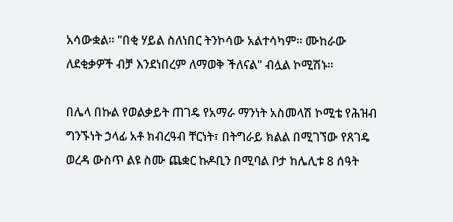አሳውቋል። "በቂ ሃይል ስለነበር ትንኮሳው አልተሳካም። ሙከራው ለደቂቃዎች ብቻ እንደነበረም ለማወቅ ችለናል" ብሏል ኮሚሽኑ።

በሌላ በኩል የወልቃይት ጠገዴ የአማራ ማንነት አስመላሽ ኮሚቴ የሕዝብ ግንኙነት ኃላፊ አቶ ክብረዓብ ቸርነት፣ በትግራይ ክልል በሚገኘው የጸገዴ ወረዳ ውስጥ ልዩ ስሙ ጨቋር ኩዶቢን በሚባል ቦታ ከሌሊቱ 8 ሰዓት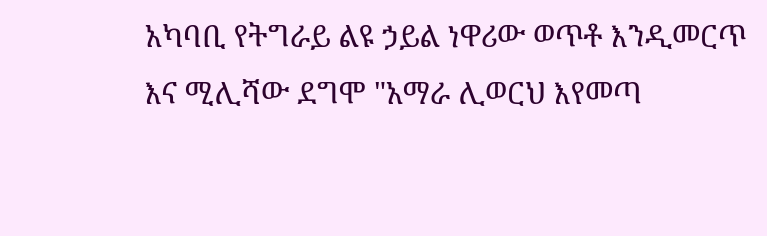አካባቢ የትግራይ ልዩ ኃይል ነዋሪው ወጥቶ እንዲመርጥ እና ሚሊሻው ደግሞ "አማራ ሊወርህ እየመጣ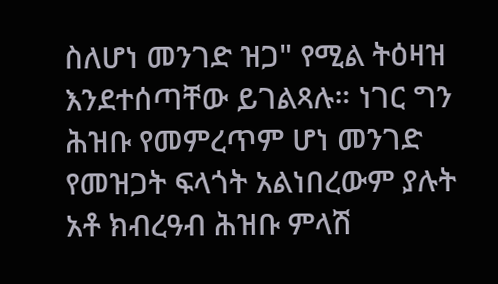ስለሆነ መንገድ ዝጋ" የሚል ትዕዛዝ እንደተሰጣቸው ይገልጻሉ። ነገር ግን ሕዝቡ የመምረጥም ሆነ መንገድ የመዝጋት ፍላጎት አልነበረውም ያሉት አቶ ክብረዓብ ሕዝቡ ምላሽ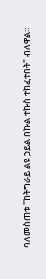ባለመስጠቱ "ከትግራይ ልዩ ኃይል በኩል ተኩስ ተከፈተበት" ብለዋል።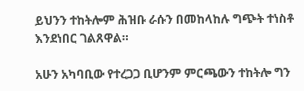ይህንን ተከትሎም ሕዝቡ ራሱን በመከላከሉ ግጭት ተነስቶ እንደነበር ገልጸዋል።

አሁን አካባቢው የተረጋጋ ቢሆንም ምርጫውን ተከትሎ ግን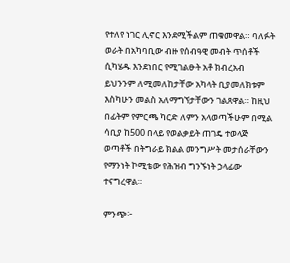የተለየ ነገር ሊኖር እንደሚችልም ጠቁመዋል። ባለፉት ወራት በአካባቢው ብዙ የሰብዓዊ መብት ጥሰቶች ሲካሄዱ እንደነበር የሚገልፁት አቶ ክብረአብ ይህንንም ለሚመለከታቸው አካላት ቢያመለክቱም እስካሁን መልስ አለማግኘታቸውን ገልጸዋል። ከዚህ በፊትም የምርጫ ካርድ ለምን አላወጣችሁም በሚል ሳቢያ ከ500 በላይ የወልቃይት ጠገዴ ተወላጅ ወጣቶች በትግራይ ክልል መንግሥት መታሰራቸውን የማንነት ኮሚቴው የሕዝብ ግንኙነት ኃላፊው ተናግረዋል።

ምንጭ፦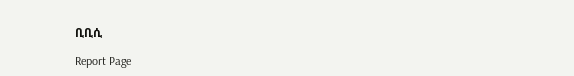ቢቢሲ

Report Page